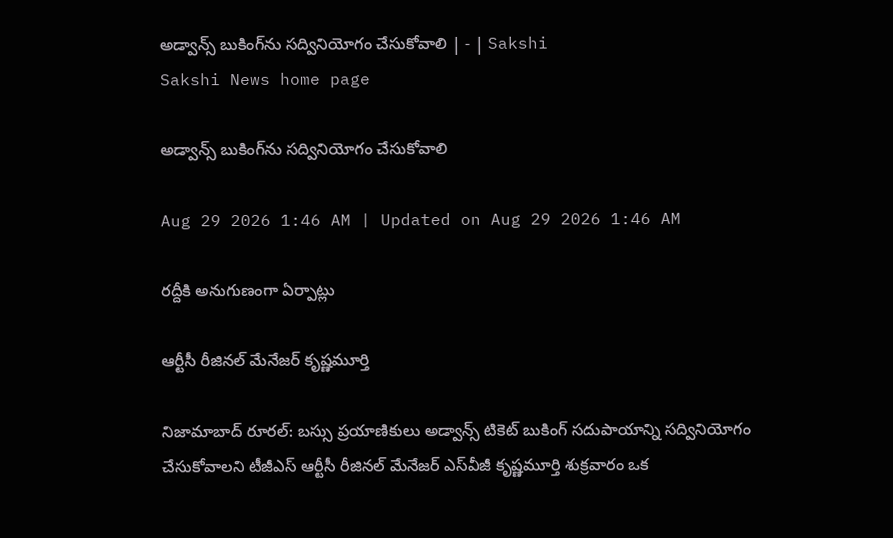అడ్వాన్స్‌ బుకింగ్‌ను సద్వినియోగం చేసుకోవాలి | - | Sakshi
Sakshi News home page

అడ్వాన్స్‌ బుకింగ్‌ను సద్వినియోగం చేసుకోవాలి

Aug 29 2026 1:46 AM | Updated on Aug 29 2026 1:46 AM

రద్దీకి అనుగుణంగా ఏర్పాట్లు

ఆర్టీసీ రీజినల్‌ మేనేజర్‌ కృష్ణమూర్తి

నిజామాబాద్‌ రూరల్‌: బస్సు ప్రయాణికులు అడ్వాన్స్‌ టికెట్‌ బుకింగ్‌ సదుపాయాన్ని సద్వినియోగం చేసుకోవాలని టీజీఎస్‌ ఆర్టీసీ రీజినల్‌ మేనేజర్‌ ఎస్‌వీజీ కృష్ణమూర్తి శుక్రవారం ఒక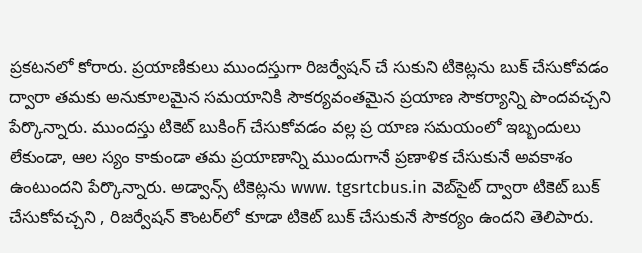ప్రకటనలో కోరారు. ప్రయాణికులు ముందస్తుగా రిజర్వేషన్‌ చే సుకుని టికెట్లను బుక్‌ చేసుకోవడం ద్వారా తమకు అనుకూలమైన సమయానికి సౌకర్యవంతమైన ప్రయాణ సౌకర్యాన్ని పొందవచ్చని పేర్కొన్నారు. ముందస్తు టికెట్‌ బుకింగ్‌ చేసుకోవడం వల్ల ప్ర యాణ సమయంలో ఇబ్బందులు లేకుండా, ఆల స్యం కాకుండా తమ ప్రయాణాన్ని ముందుగానే ప్రణాళిక చేసుకునే అవకాశం ఉంటుందని పేర్కొన్నారు. అడ్వాన్స్‌ టికెట్లను www. tgsrtcbus.in వెబ్‌సైట్‌ ద్వారా టికెట్‌ బుక్‌ చేసుకోవచ్చని , రిజర్వేషన్‌ కౌంటర్‌లో కూడా టికెట్‌ బుక్‌ చేసుకునే సౌకర్యం ఉందని తెలిపారు.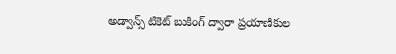అడ్వాన్స్‌ టికెట్‌ బుకింగ్‌ ద్వారా ప్రయాణికుల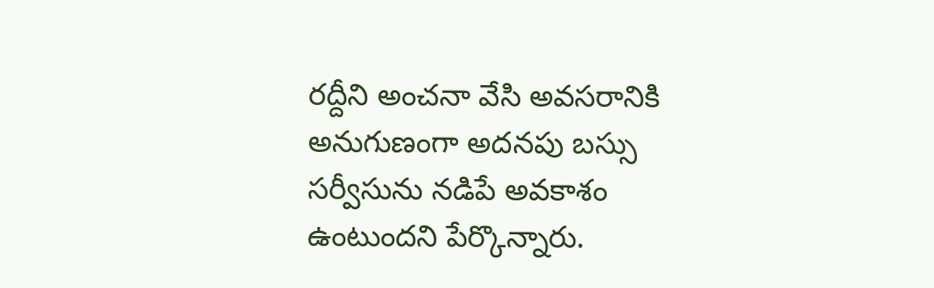రద్దీని అంచనా వేసి అవసరానికి అనుగుణంగా అదనపు బస్సు సర్వీసును నడిపే అవకాశం ఉంటుందని పేర్కొన్నారు.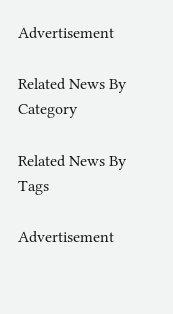Advertisement

Related News By Category

Related News By Tags

Advertisement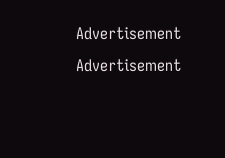Advertisement
Advertisement